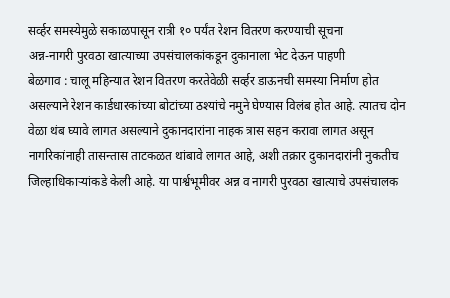सर्व्हर समस्येमुळे सकाळपासून रात्री १० पर्यंत रेशन वितरण करण्याची सूचना
अन्न-नागरी पुरवठा खात्याच्या उपसंचालकांकडून दुकानाला भेट देऊन पाहणी
बेळगाव : चालू महिन्यात रेशन वितरण करतेवेळी सर्व्हर डाऊनची समस्या निर्माण होत असल्याने रेशन कार्डधारकांच्या बोटांच्या ठश्यांचे नमुने घेण्यास विलंब होत आहे. त्यातच दोन वेळा थंब घ्यावे लागत असल्याने दुकानदारांना नाहक त्रास सहन करावा लागत असून नागरिकांनाही तासन्तास ताटकळत थांबावे लागत आहे, अशी तक्रार दुकानदारांनी नुकतीच जिल्हाधिकाऱ्यांकडे केली आहे. या पार्श्वभूमीवर अन्न व नागरी पुरवठा खात्याचे उपसंचालक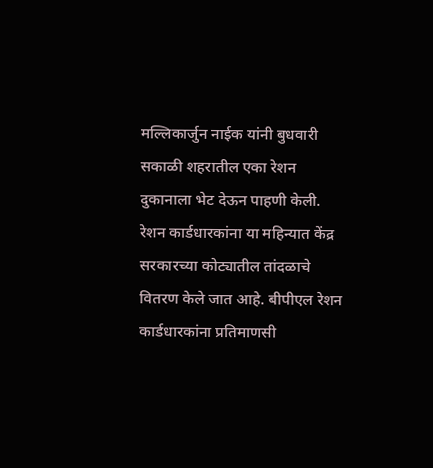मल्लिकार्जुन नाईक यांनी बुधवारी सकाळी शहरातील एका रेशन दुकानाला भेट देऊन पाहणी केली.
रेशन कार्डधारकांना या महिन्यात केंद्र सरकारच्या कोट्यातील तांदळाचे वितरण केले जात आहे. बीपीएल रेशन कार्डधारकांना प्रतिमाणसी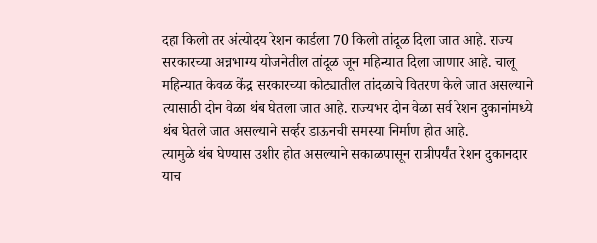दहा किलो तर अंत्योदय रेशन कार्डला 70 किलो तांदूळ दिला जात आहे. राज्य सरकारच्या अन्नभाग्य योजनेतील तांदूळ जून महिन्यात दिला जाणार आहे. चालू महिन्यात केवळ केंद्र सरकारच्या कोट्यातील तांदळाचे वितरण केले जात असल्याने त्यासाठी दोन वेळा थंब घेतला जात आहे. राज्यभर दोन वेळा सर्व रेशन दुकानांमध्ये थंब घेतले जात असल्याने सर्व्हर डाऊनची समस्या निर्माण होत आहे.
त्यामुळे थंब घेण्यास उशीर होत असल्याने सकाळपासून रात्रीपर्यंत रेशन दुकानदार याच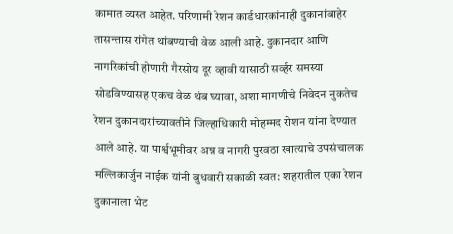कामात व्यस्त आहेत. परिणामी रेशन कार्डधारकांनाही दुकानांबाहेर तासन्तास रांगेत थांबण्याची वेळ आली आहे. दुकानदार आणि नागरिकांची होणारी गैरसोय दूर व्हावी यासाठी सर्व्हर समस्या सोडविण्यासह एकच वेळ थंब घ्यावा, अशा मागणीचे निवेदन नुकतेच रेशन दुकानदारांच्यावतीने जिल्हाधिकारी मोहम्मद रोशन यांना देण्यात आले आहे. या पार्श्वभूमीवर अन्न व नागरी पुरवठा खात्याचे उपसंचालक मल्लिकार्जुन नाईक यांनी बुधवारी सकाळी स्वत: शहरातील एका रेशन दुकानाला भेट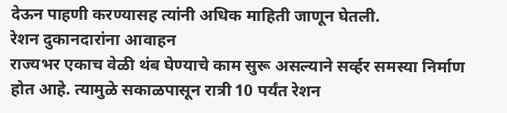देऊन पाहणी करण्यासह त्यांनी अधिक माहिती जाणून घेतली.
रेशन दुकानदारांना आवाहन
राज्यभर एकाच वेळी थंब घेण्याचे काम सुरू असल्याने सर्व्हर समस्या निर्माण होत आहे. त्यामुळे सकाळपासून रात्री 10 पर्यंत रेशन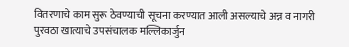वितरणाचे काम सुरू ठेवण्याची सूचना करण्यात आली असल्याचे अन्न व नागरी पुरवठा खात्याचे उपसंचालक मल्लिकार्जुन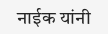नाईक यांनी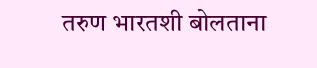तरुण भारतशी बोलताना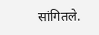सांगितले.